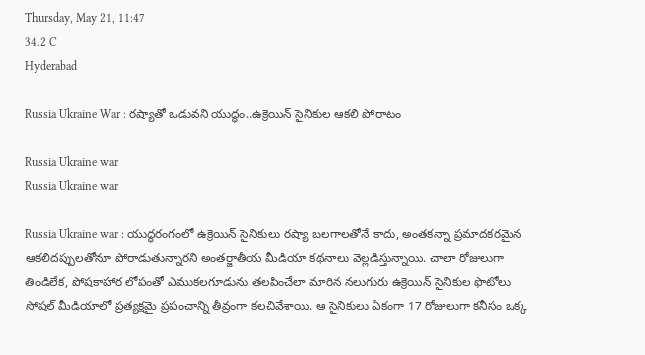Thursday, May 21, 11:47
34.2 C
Hyderabad

Russia Ukraine War : రష్యాతో ఒడువని యుద్ధం..ఉక్రెయిన్ సైనికుల ఆకలి పోరాటం

Russia Ukraine war
Russia Ukraine war

Russia Ukraine war : యుద్ధరంగంలో ఉక్రెయిన్‌ సైనికులు రష్యా బలగాలతోనే కాదు, అంతకన్నా ప్రమాదకరమైన ఆకలిదప్పులతోనూ పోరాడుతున్నారని అంతర్జాతీయ మీడియా కథనాలు వెల్లడిస్తున్నాయి. చాలా రోజులుగా తిండిలేక, పోషకాహార లోపంతో ఎముకలగూడును తలపించేలా మారిన నలుగురు ఉక్రెయిన్‌ సైనికుల ఫొటోలు సోషల్‌ మీడియాలో ప్రత్యక్షమై ప్రపంచాన్ని తీవ్రంగా కలచివేశాయి. ఆ సైనికులు ఏకంగా 17 రోజులుగా కనీసం ఒక్క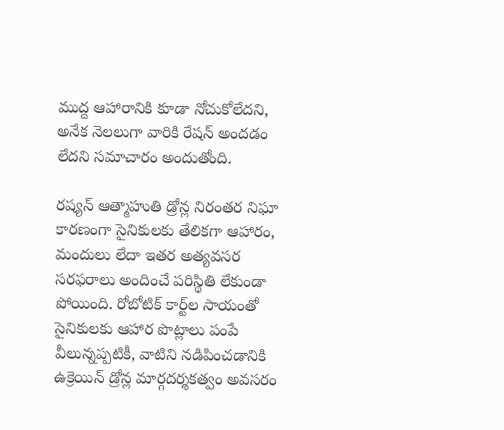ముద్ద ఆహారానికి కూడా నోచుకోలేదని, అనేక నెలలుగా వారికి రేషన్‌ అందడం లేదని సమాచారం అందుతోంది.

రష్యన్‌ ఆత్మాహుతి డ్రోన్ల నిరంతర నిఘా కారణంగా సైనికులకు తేలికగా ఆహారం, మందులు లేదా ఇతర అత్యవసర సరఫరాలు అందించే పరిస్థితి లేకుండా పోయింది. రోబోటిక్‌ కార్ట్‌ల సాయంతో సైనికులకు ఆహార పొట్లాలు పంపే వీలున్నప్పటికీ, వాటిని నడిపించడానికి ఉక్రెయిన్ డ్రోన్ల మార్గదర్శకత్వం అవసరం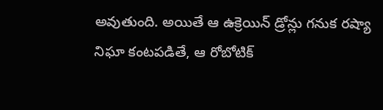అవుతుంది. అయితే ఆ ఉక్రెయిన్ డ్రోన్లు గనుక రష్యా నిఘా కంటపడితే, ఆ రోబోటిక్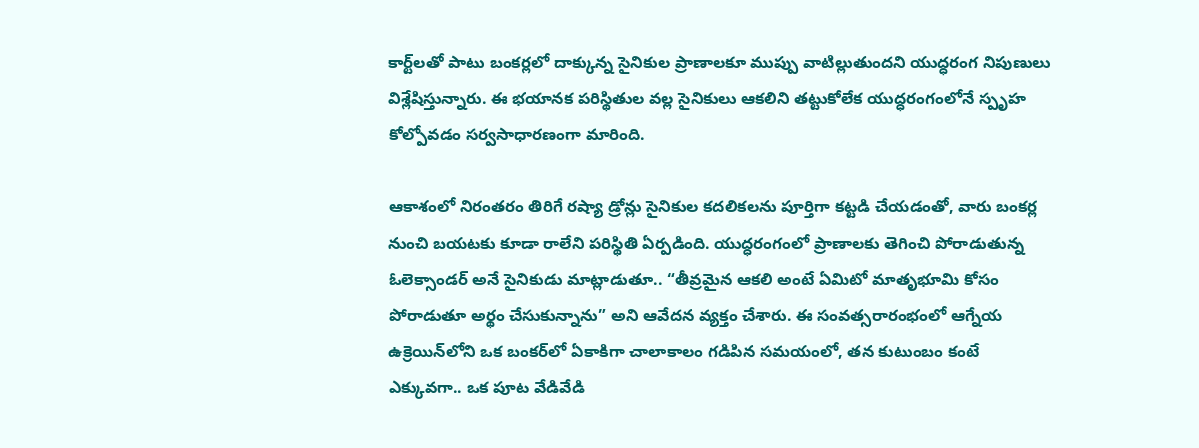కార్ట్‌లతో పాటు బంకర్లలో దాక్కున్న సైనికుల ప్రాణాలకూ ముప్పు వాటిల్లుతుందని యుద్ధరంగ నిపుణులు విశ్లేషిస్తున్నారు. ఈ భయానక పరిస్థితుల వల్ల సైనికులు ఆకలిని తట్టుకోలేక యుద్ధరంగంలోనే స్పృహ కోల్పోవడం సర్వసాధారణంగా మారింది.

ఆకాశంలో నిరంతరం తిరిగే రష్యా డ్రోన్లు సైనికుల కదలికలను పూర్తిగా కట్టడి చేయడంతో, వారు బంకర్ల నుంచి బయటకు కూడా రాలేని పరిస్థితి ఏర్పడింది. యుద్ధరంగంలో ప్రాణాలకు తెగించి పోరాడుతున్న ఓలెక్సాండర్‌ అనే సైనికుడు మాట్లాడుతూ.. “తీవ్రమైన ఆకలి అంటే ఏమిటో మాతృభూమి కోసం పోరాడుతూ అర్థం చేసుకున్నాను” అని ఆవేదన వ్యక్తం చేశారు. ఈ సంవత్సరారంభంలో ఆగ్నేయ ఉక్రెయిన్‌లోని ఒక బంకర్‌లో ఏకాకిగా చాలాకాలం గడిపిన సమయంలో, తన కుటుంబం కంటే ఎక్కువగా.. ఒక పూట వేడివేడి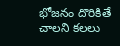భోజనం దొరికితే చాలని కలలు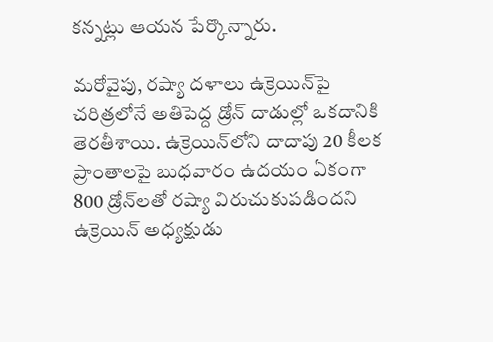కన్నట్లు ఆయన పేర్కొన్నారు.

మరోవైపు, రష్యా దళాలు ఉక్రెయిన్‌పై చరిత్రలోనే అతిపెద్ద డ్రోన్ దాడుల్లో ఒకదానికి తెరతీశాయి. ఉక్రెయిన్‌లోని దాదాపు 20 కీలక ప్రాంతాలపై బుధవారం ఉదయం ఏకంగా 800 డ్రోన్‌లతో రష్యా విరుచుకుపడిందని ఉక్రెయిన్‌ అధ్యక్షుడు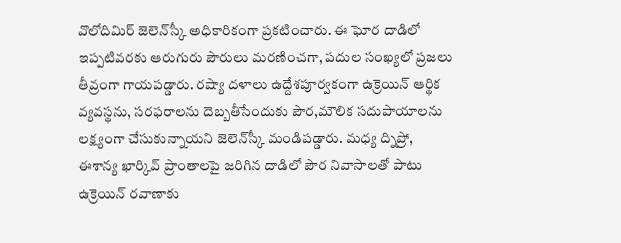వొలోదిమిర్‌ జెలెన్‌స్కీ అధికారికంగా ప్రకటించారు. ఈ ఘోర దాడిలో ఇప్పటివరకు ఆరుగురు పౌరులు మరణించగా, పదుల సంఖ్యలో ప్రజలు తీవ్రంగా గాయపడ్డారు. రష్యా దళాలు ఉద్దేశపూర్వకంగా ఉక్రెయిన్ ఆర్థిక వ్యవస్థను, సరఫరాలను దెబ్బతీసేందుకు పౌర,మౌలిక సదుపాయాలను లక్ష్యంగా చేసుకున్నాయని జెలెన్‌స్కీ మండిపడ్డారు. మధ్య ద్నిప్రో, ఈశాన్య ఖార్కివ్‌ ప్రాంతాలపై జరిగిన దాడిలో పౌర నివాసాలతో పాటు ఉక్రెయిన్ రవాణాకు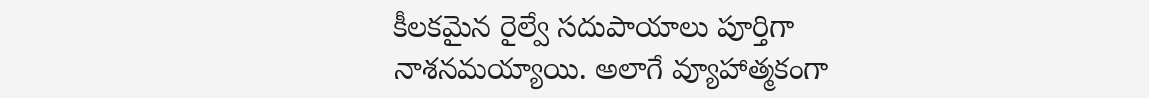కీలకమైన రైల్వే సదుపాయాలు పూర్తిగా నాశనమయ్యాయి. అలాగే వ్యూహాత్మకంగా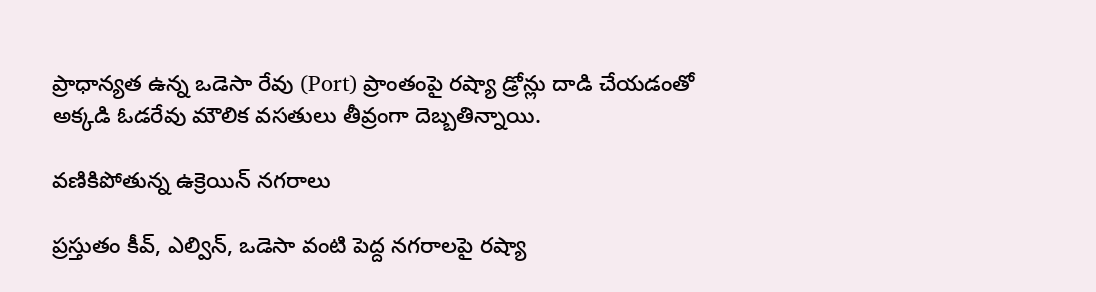ప్రాధాన్యత ఉన్న ఒడెసా రేవు (Port) ప్రాంతంపై రష్యా డ్రోన్లు దాడి చేయడంతో అక్కడి ఓడరేవు మౌలిక వసతులు తీవ్రంగా దెబ్బతిన్నాయి.

వణికిపోతున్న ఉక్రెయిన్ నగరాలు

ప్రస్తుతం కీవ్‌, ఎల్విన్‌, ఒడెసా వంటి పెద్ద నగరాలపై రష్యా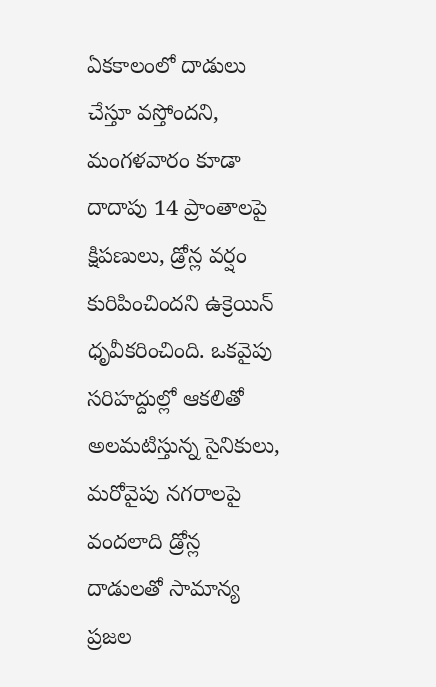ఏకకాలంలో దాడులు చేస్తూ వస్తోందని, మంగళవారం కూడా దాదాపు 14 ప్రాంతాలపై క్షిపణులు, డ్రోన్ల వర్షం కురిపించిందని ఉక్రెయిన్ ధృవీకరించింది. ఒకవైపు సరిహద్దుల్లో ఆకలితో అలమటిస్తున్న సైనికులు, మరోవైపు నగరాలపై వందలాది డ్రోన్ల దాడులతో సామాన్య ప్రజల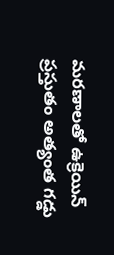మరణాలతో ఉక్రెయిన్ ప్రస్తుతం అత్యంత గడ్డు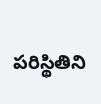పరిస్థితిని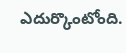ఎదుర్కొంటోంది.